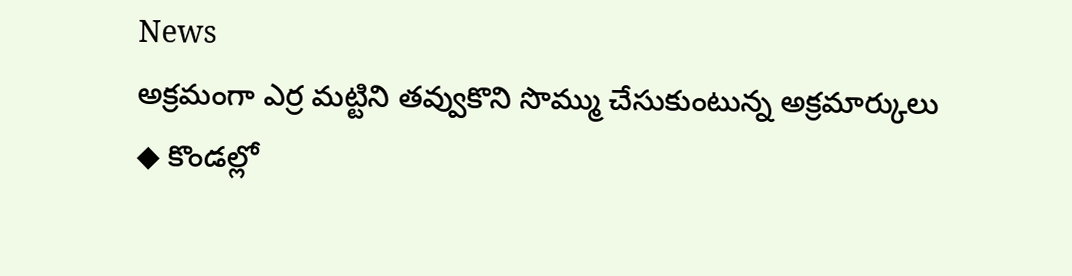News
అక్రమంగా ఎర్ర మట్టిని తవ్వుకొని సొమ్ము చేసుకుంటున్న అక్రమార్కులు
◆ కొండల్లో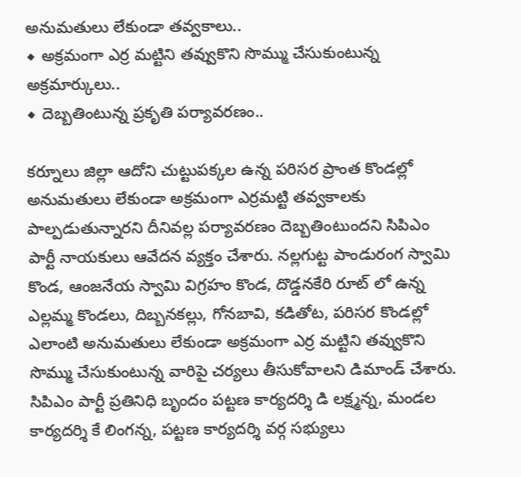అనుమతులు లేకుండా తవ్వకాలు..
◆ అక్రమంగా ఎర్ర మట్టిని తవ్వుకొని సొమ్ము చేసుకుంటున్న అక్రమార్కులు..
◆ దెబ్బతింటున్న ప్రకృతి పర్యావరణం..

కర్నూలు జిల్లా ఆదోని చుట్టుపక్కల ఉన్న పరిసర ప్రాంత కొండల్లో అనుమతులు లేకుండా అక్రమంగా ఎర్రమట్టి తవ్వకాలకు పాల్పడుతున్నారని దీనివల్ల పర్యావరణం దెబ్బతింటుందని సిపిఎం పార్టీ నాయకులు ఆవేదన వ్యక్తం చేశారు. నల్లగుట్ట పాండురంగ స్వామి కొండ, ఆంజనేయ స్వామి విగ్రహం కొండ, దొడ్డనకేరి రూట్ లో ఉన్న ఎల్లమ్మ కొండలు, దిబ్బనకల్లు, గోనబావి, కడితోట, పరిసర కొండల్లో ఎలాంటి అనుమతులు లేకుండా అక్రమంగా ఎర్ర మట్టిని తవ్వుకొని సొమ్ము చేసుకుంటున్న వారిపై చర్యలు తీసుకోవాలని డిమాండ్ చేశారు. సిపిఎం పార్టీ ప్రతినిధి బృందం పట్టణ కార్యదర్శి డి లక్ష్మన్న, మండల కార్యదర్శి కే లింగన్న, పట్టణ కార్యదర్శి వర్గ సభ్యులు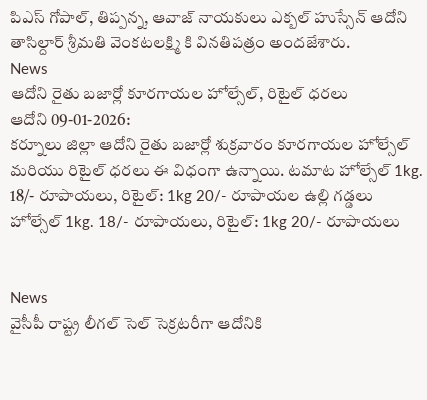పిఎస్ గోపాల్, తిప్పన్న, ఆవాజ్ నాయకులు ఎక్బల్ హుస్సేన్ ఆదోని తాసిల్దార్ శ్రీమతి వెంకటలక్ష్మి కి వినతిపత్రం అందజేశారు.
News
ఆదోని రైతు బజార్లో కూరగాయల హోల్సేల్, రిటైల్ ధరలు
ఆదోని 09-01-2026:
కర్నూలు జిల్లా ఆదోని రైతు బజార్లో శుక్రవారం కూరగాయల హోల్సేల్ మరియు రిటైల్ ధరలు ఈ విధంగా ఉన్నాయి. టమాట హోల్సేల్ 1kg. 18/- రూపాయలు, రిటైల్: 1kg 20/- రూపాయల ఉల్లి గడ్డలు హోల్సేల్ 1kg. 18/- రూపాయలు, రిటైల్: 1kg 20/- రూపాయలు


News
వైసీపీ రాష్ట్ర లీగల్ సెల్ సెక్రటరీగా ఆదోనికి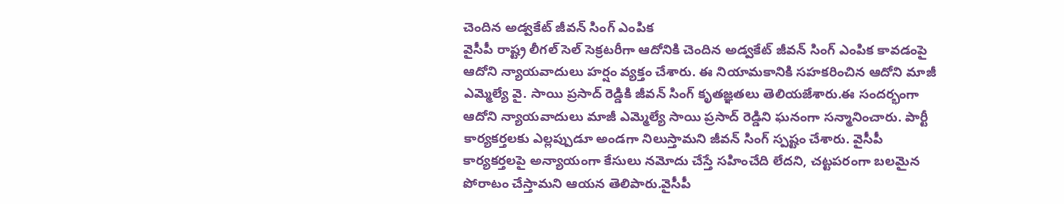చెందిన అడ్వకేట్ జీవన్ సింగ్ ఎంపిక
వైసీపీ రాష్ట్ర లీగల్ సెల్ సెక్రటరీగా ఆదోనికి చెందిన అడ్వకేట్ జీవన్ సింగ్ ఎంపిక కావడంపై ఆదోని న్యాయవాదులు హర్షం వ్యక్తం చేశారు. ఈ నియామకానికి సహకరించిన ఆదోని మాజీ ఎమ్మెల్యే వై. సాయి ప్రసాద్ రెడ్డికి జీవన్ సింగ్ కృతజ్ఞతలు తెలియజేశారు.ఈ సందర్భంగా ఆదోని న్యాయవాదులు మాజీ ఎమ్మెల్యే సాయి ప్రసాద్ రెడ్డిని ఘనంగా సన్మానించారు. పార్టీ కార్యకర్తలకు ఎల్లప్పుడూ అండగా నిలుస్తామని జీవన్ సింగ్ స్పష్టం చేశారు. వైసీపీ కార్యకర్తలపై అన్యాయంగా కేసులు నమోదు చేస్తే సహించేది లేదని, చట్టపరంగా బలమైన పోరాటం చేస్తామని ఆయన తెలిపారు.వైసీపీ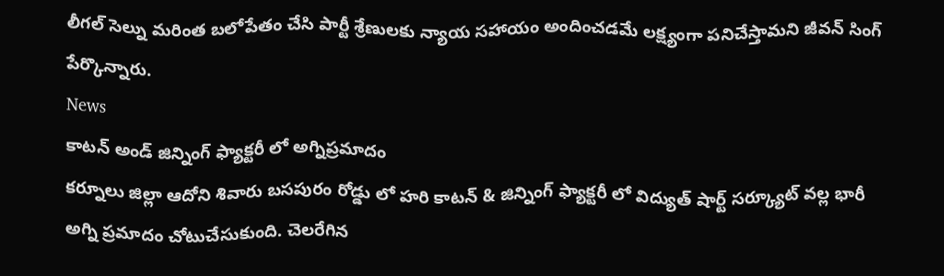లీగల్ సెల్ను మరింత బలోపేతం చేసి పార్టీ శ్రేణులకు న్యాయ సహాయం అందించడమే లక్ష్యంగా పనిచేస్తామని జీవన్ సింగ్ పేర్కొన్నారు.
News
కాటన్ అండ్ జిన్నింగ్ ఫ్యాక్టరీ లో అగ్నిప్రమాదం
కర్నూలు జిల్లా ఆదోని శివారు బసపురం రోడ్డు లో హరి కాటన్ & జిన్నింగ్ ఫ్యాక్టరీ లో విద్యుత్ షార్ట్ సర్క్యూట్ వల్ల భారీ అగ్ని ప్రమాదం చోటుచేసుకుంది. చెలరేగిన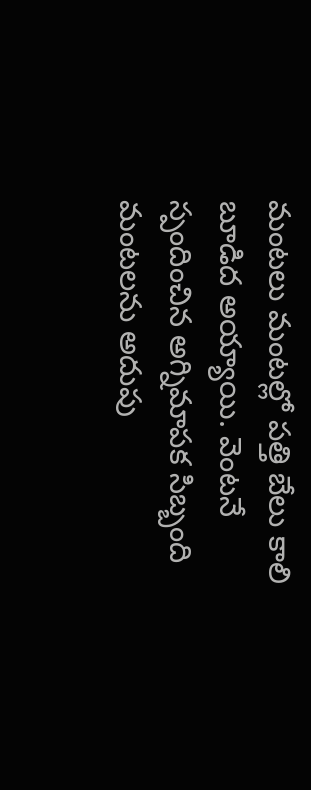మంటలు మంటల్లో పత్తి బేలు కాలి బూడిద అయ్యాయి. వెంటనే స్పందించిన అగ్నిమాపక సిబ్బంది మంటలను అదుపు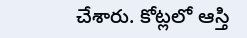చేశారు. కోట్లలో ఆస్తి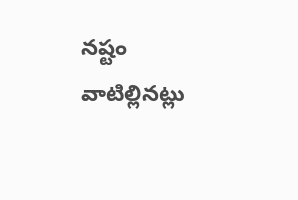నష్టం వాటిల్లినట్లు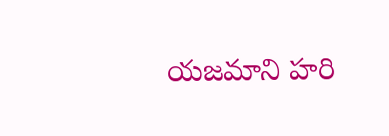యజమాని హరి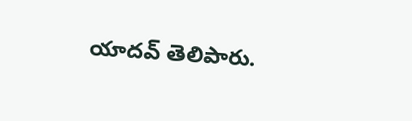యాదవ్ తెలిపారు.